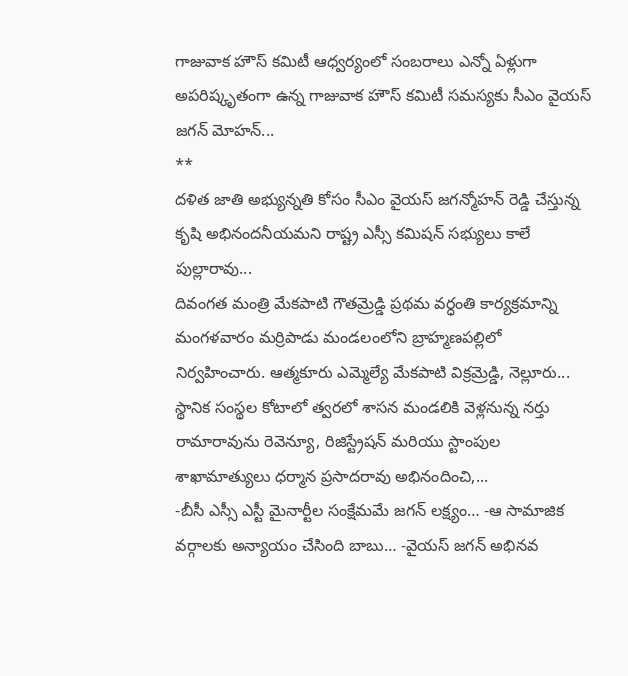గాజువాక హౌస్ కమిటీ ఆధ్వర్యంలో సంబరాలు ఎన్నో ఏళ్లుగా అపరిష్కృతంగా ఉన్న గాజువాక హౌస్ కమిటీ సమస్యకు సీఎం వైయస్ జగన్ మోహన్...
**
దళిత జాతి అభ్యున్నతి కోసం సీఎం వైయస్ జగన్మోహన్ రెడ్డి చేస్తున్న కృషి అభినందనీయమని రాష్ట్ర ఎస్సీ కమిషన్ సభ్యులు కాలే పుల్లారావు...
దివంగత మంత్రి మేకపాటి గౌతమ్రెడ్డి ప్రథమ వర్ధంతి కార్యక్రమాన్ని మంగళవారం మర్రిపాడు మండలంలోని బ్రాహ్మణపల్లిలో నిర్వహించారు. ఆత్మకూరు ఎమ్మెల్యే మేకపాటి విక్రమ్రెడ్డి, నెల్లూరు...
స్థానిక సంస్థల కోటాలో త్వరలో శాసన మండలికి వెళ్లనున్న నర్తు రామారావును రెవెన్యూ, రిజిస్ట్రేషన్ మరియు స్టాంపుల శాఖామాత్యులు ధర్మాన ప్రసాదరావు అభినందించి,...
-బీసీ ఎస్సీ ఎస్టీ మైనార్టీల సంక్షేమమే జగన్ లక్ష్యం… -ఆ సామాజిక వర్గాలకు అన్యాయం చేసింది బాబు… -వైయస్ జగన్ అభినవ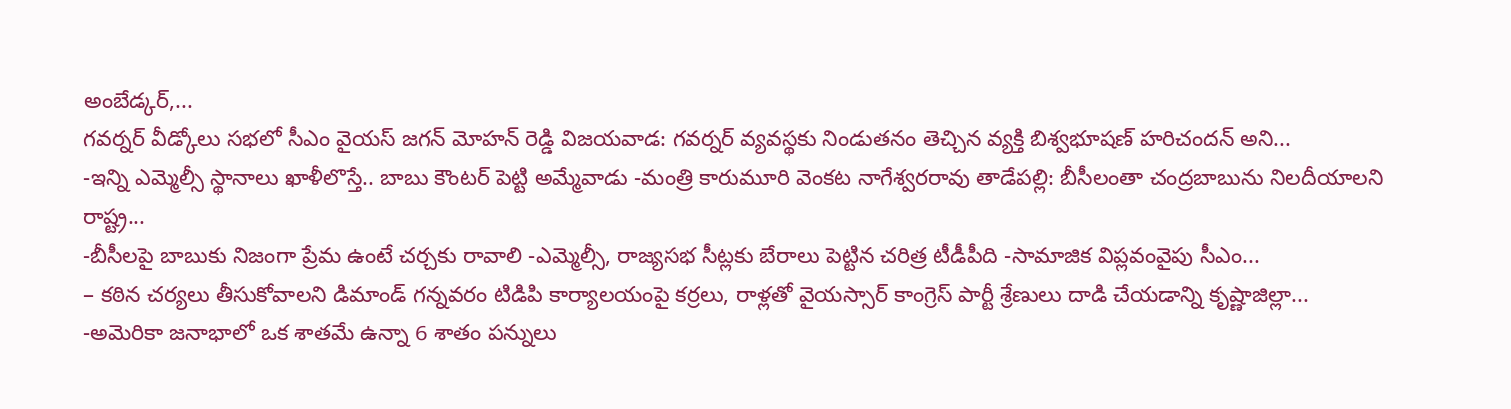అంబేడ్కర్,...
గవర్నర్ వీడ్కోలు సభలో సీఎం వైయస్ జగన్ మోహన్ రెడ్డి విజయవాడ: గవర్నర్ వ్యవస్థకు నిండుతనం తెచ్చిన వ్యక్తి బిశ్వభూషణ్ హరిచందన్ అని...
-ఇన్ని ఎమ్మెల్సీ స్థానాలు ఖాళీలొస్తే.. బాబు కౌంటర్ పెట్టి అమ్మేవాడు -మంత్రి కారుమూరి వెంకట నాగేశ్వరరావు తాడేపల్లి: బీసీలంతా చంద్రబాబును నిలదీయాలని రాష్ట్ర...
-బీసీలపై బాబుకు నిజంగా ప్రేమ ఉంటే చర్చకు రావాలి -ఎమ్మెల్సీ, రాజ్యసభ సీట్లకు బేరాలు పెట్టిన చరిత్ర టీడీపీది -సామాజిక విప్లవంవైపు సీఎం...
– కఠిన చర్యలు తీసుకోవాలని డిమాండ్ గన్నవరం టిడిపి కార్యాలయంపై కర్రలు, రాళ్లతో వైయస్సార్ కాంగ్రెస్ పార్టీ శ్రేణులు దాడి చేయడాన్ని కృష్ణాజిల్లా...
-అమెరికా జనాభాలో ఒక శాతమే ఉన్నా 6 శాతం పన్నులు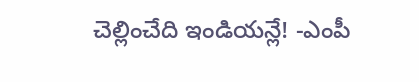చెల్లించేది ఇండియన్లే! -ఎంపీ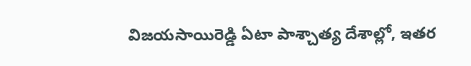విజయసాయిరెడ్డి ఏటా పాశ్చాత్య దేశాల్లో, ఇతర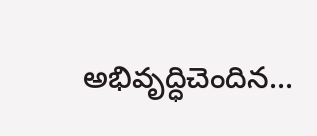అభివృద్ధిచెందిన...